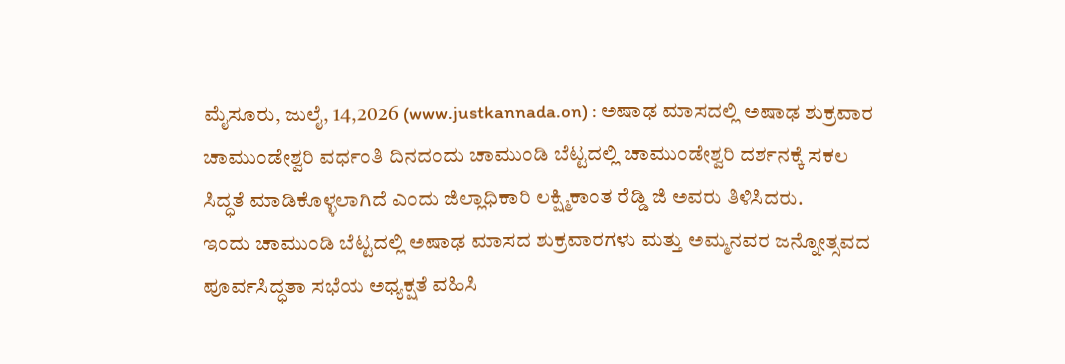ಮೈಸೂರು, ಜುಲೈ, 14,2026 (www.justkannada.on) : ಅಷಾಢ ಮಾಸದಲ್ಲಿ ಅಷಾಢ ಶುಕ್ರವಾರ ಚಾಮುಂಡೇಶ್ವರಿ ವರ್ಧಂತಿ ದಿನದಂದು ಚಾಮುಂಡಿ ಬೆಟ್ಟದಲ್ಲಿ ಚಾಮುಂಡೇಶ್ವರಿ ದರ್ಶನಕ್ಕೆ ಸಕಲ ಸಿದ್ಧತೆ ಮಾಡಿಕೊಳ್ಳಲಾಗಿದೆ ಎಂದು ಜಿಲ್ಲಾಧಿಕಾರಿ ಲಕ್ಷ್ಮಿಕಾಂತ ರೆಡ್ಡಿ ಜಿ ಅವರು ತಿಳಿಸಿದರು.
ಇಂದು ಚಾಮುಂಡಿ ಬೆಟ್ಟದಲ್ಲಿ ಅಷಾಢ ಮಾಸದ ಶುಕ್ರವಾರಗಳು ಮತ್ತು ಅಮ್ಮನವರ ಜನ್ನೋತ್ಸವದ ಪೂರ್ವಸಿದ್ಧತಾ ಸಭೆಯ ಅಧ್ಯಕ್ಷತೆ ವಹಿಸಿ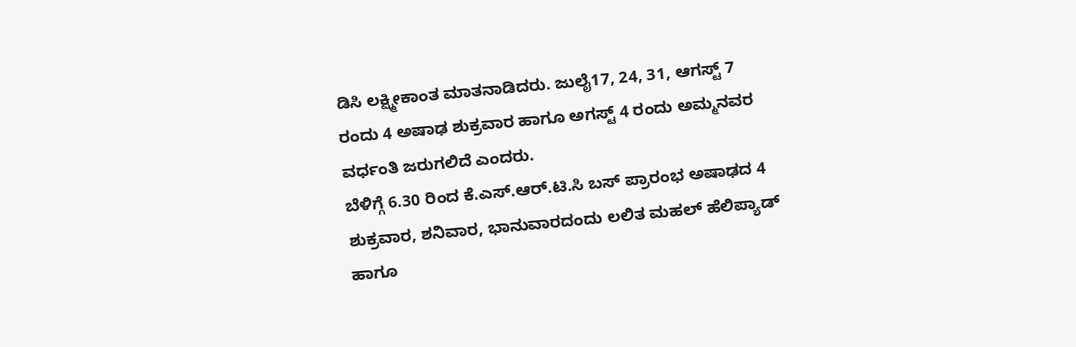ಡಿಸಿ ಲಕ್ಷ್ಮೀಕಾಂತ ಮಾತನಾಡಿದರು. ಜುಲೈ17, 24, 31, ಆಗಸ್ಟ್ 7 ರಂದು 4 ಅಷಾಢ ಶುಕ್ರವಾರ ಹಾಗೂ ಅಗಸ್ಟ್ 4 ರಂದು ಅಮ್ಮನವರ ವರ್ಧಂತಿ ಜರುಗಲಿದೆ ಎಂದರು.
ಬೆಳಿಗ್ಗೆ 6.30 ರಿಂದ ಕೆ.ಎಸ್.ಆರ್.ಟಿ.ಸಿ ಬಸ್ ಪ್ರಾರಂಭ ಅಷಾಢದ 4 ಶುಕ್ರವಾರ, ಶನಿವಾರ, ಭಾನುವಾರದಂದು ಲಲಿತ ಮಹಲ್ ಹೆಲಿಪ್ಯಾಡ್ ಹಾಗೂ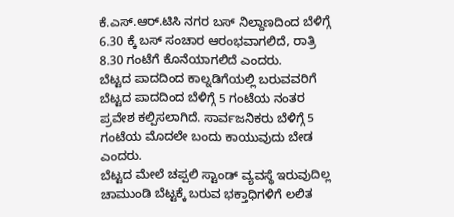ಕೆ.ಎಸ್.ಆರ್.ಟಿಸಿ ನಗರ ಬಸ್ ನಿಲ್ದಾಣದಿಂದ ಬೆಳಿಗ್ಗೆ 6.30 ಕ್ಕೆ ಬಸ್ ಸಂಚಾರ ಆರಂಭವಾಗಲಿದೆ, ರಾತ್ರಿ 8.30 ಗಂಟೆಗೆ ಕೊನೆಯಾಗಲಿದೆ ಎಂದರು.
ಬೆಟ್ಟದ ಪಾದದಿಂದ ಕಾಲ್ನಡಿಗೆಯಲ್ಲಿ ಬರುವವರಿಗೆ ಬೆಟ್ಟದ ಪಾದದಿಂದ ಬೆಳಿಗ್ಗೆ 5 ಗಂಟೆಯ ನಂತರ ಪ್ರವೇಶ ಕಲ್ಪಿಸಲಾಗಿದೆ. ಸಾರ್ವಜನಿಕರು ಬೆಳಿಗ್ಗೆ 5 ಗಂಟೆಯ ಮೊದಲೇ ಬಂದು ಕಾಯುವುದು ಬೇಡ ಎಂದರು.
ಬೆಟ್ಟದ ಮೇಲೆ ಚಪ್ಪಲಿ ಸ್ಟಾಂಡ್ ವ್ಯವಸ್ಥೆ ಇರುವುದಿಲ್ಲ ಚಾಮುಂಡಿ ಬೆಟ್ಟಕ್ಕೆ ಬರುವ ಭಕ್ತಾಧಿಗಳಿಗೆ ಲಲಿತ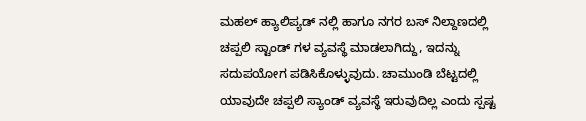ಮಹಲ್ ಹ್ಯಾಲಿಪ್ಯಡ್ ನಲ್ಲಿ ಹಾಗೂ ನಗರ ಬಸ್ ನಿಲ್ದಾಣದಲ್ಲಿ ಚಪ್ಪಲಿ ಸ್ಟಾಂಡ್ ಗಳ ವ್ಯವಸ್ಥೆ ಮಾಡಲಾಗಿದ್ದು, ಇದನ್ನು ಸದುಪಯೋಗ ಪಡಿಸಿಕೊಳ್ಳುವುದು. ಚಾಮುಂಡಿ ಬೆಟ್ಟದಲ್ಲಿ ಯಾವುದೇ ಚಪ್ಪಲಿ ಸ್ಯಾಂಡ್ ವ್ಯವಸ್ಥೆ ಇರುವುದಿಲ್ಲ ಎಂದು ಸ್ಪಷ್ಟ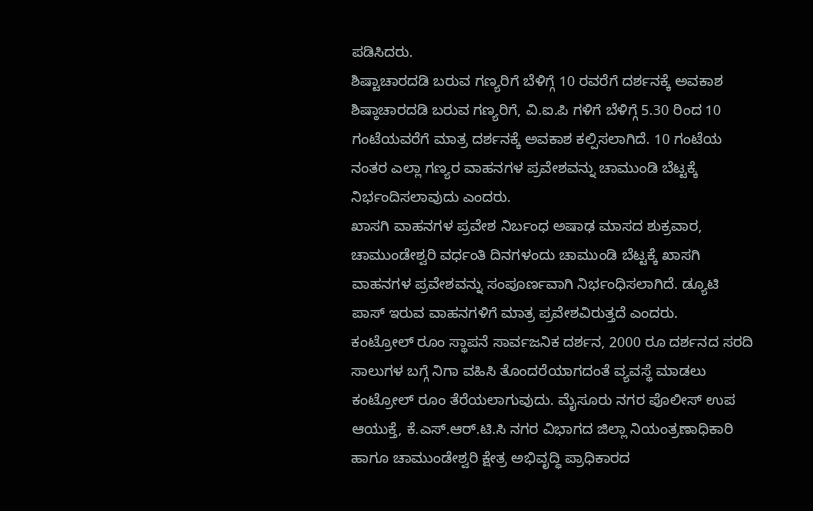ಪಡಿಸಿದರು.
ಶಿಷ್ಟಾಚಾರದಡಿ ಬರುವ ಗಣ್ಯರಿಗೆ ಬೆಳಿಗ್ಗೆ 10 ರವರೆಗೆ ದರ್ಶನಕ್ಕೆ ಅವಕಾಶ
ಶಿಷ್ಠಾಚಾರದಡಿ ಬರುವ ಗಣ್ಯರಿಗೆ, ವಿ.ಐ.ಪಿ ಗಳಿಗೆ ಬೆಳಿಗ್ಗೆ 5.30 ರಿಂದ 10 ಗಂಟೆಯವರೆಗೆ ಮಾತ್ರ ದರ್ಶನಕ್ಕೆ ಅವಕಾಶ ಕಲ್ಪಿಸಲಾಗಿದೆ. 10 ಗಂಟೆಯ ನಂತರ ಎಲ್ಲಾ ಗಣ್ಯರ ವಾಹನಗಳ ಪ್ರವೇಶವನ್ನು ಚಾಮುಂಡಿ ಬೆಟ್ಟಕ್ಕೆ ನಿರ್ಭಂದಿಸಲಾವುದು ಎಂದರು.
ಖಾಸಗಿ ವಾಹನಗಳ ಪ್ರವೇಶ ನಿರ್ಬಂಧ ಅಷಾಢ ಮಾಸದ ಶುಕ್ರವಾರ, ಚಾಮುಂಡೇಶ್ವರಿ ವರ್ಧಂತಿ ದಿನಗಳಂದು ಚಾಮುಂಡಿ ಬೆಟ್ಟಕ್ಕೆ ಖಾಸಗಿ ವಾಹನಗಳ ಪ್ರವೇಶವನ್ನು ಸಂಪೂರ್ಣವಾಗಿ ನಿರ್ಭಂಧಿಸಲಾಗಿದೆ. ಡ್ಯೂಟಿ ಪಾಸ್ ಇರುವ ವಾಹನಗಳಿಗೆ ಮಾತ್ರ ಪ್ರವೇಶವಿರುತ್ತದೆ ಎಂದರು.
ಕಂಟ್ರೋಲ್ ರೂಂ ಸ್ಥಾಪನೆ ಸಾರ್ವಜನಿಕ ದರ್ಶನ, 2000 ರೂ ದರ್ಶನದ ಸರದಿ ಸಾಲುಗಳ ಬಗ್ಗೆ ನಿಗಾ ವಹಿಸಿ ತೊಂದರೆಯಾಗದಂತೆ ವ್ಯವಸ್ಥೆ ಮಾಡಲು ಕಂಟ್ರೋಲ್ ರೂಂ ತೆರೆಯಲಾಗುವುದು. ಮೈಸೂರು ನಗರ ಪೊಲೀಸ್ ಉಪ ಆಯುಕ್ತೆ, ಕೆ.ಎಸ್.ಆರ್.ಟಿ.ಸಿ ನಗರ ವಿಭಾಗದ ಜಿಲ್ಲಾ ನಿಯಂತ್ರಣಾಧಿಕಾರಿ ಹಾಗೂ ಚಾಮುಂಡೇಶ್ವರಿ ಕ್ಷೇತ್ರ ಅಭಿವೃದ್ಧಿ ಪ್ರಾಧಿಕಾರದ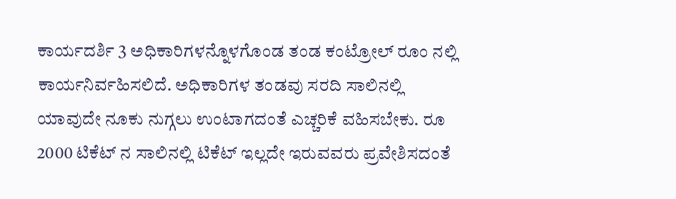ಕಾರ್ಯದರ್ಶಿ 3 ಅಧಿಕಾರಿಗಳನ್ನೊಳಗೊಂಡ ತಂಡ ಕಂಟ್ರೋಲ್ ರೂಂ ನಲ್ಲಿ ಕಾರ್ಯನಿರ್ವಹಿಸಲಿದೆ. ಅಧಿಕಾರಿಗಳ ತಂಡವು ಸರದಿ ಸಾಲಿನಲ್ಲಿ ಯಾವುದೇ ನೂಕು ನುಗ್ಗಲು ಉಂಟಾಗದಂತೆ ಎಚ್ಚರಿಕೆ ವಹಿಸಬೇಕು. ರೂ 2000 ಟಿಕೆಟ್ ನ ಸಾಲಿನಲ್ಲಿ ಟಿಕೆಟ್ ಇಲ್ಲದೇ ಇರುವವರು ಪ್ರವೇಶಿಸದಂತೆ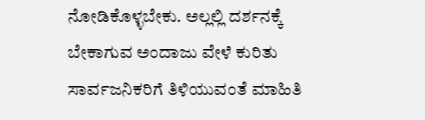ನೋಡಿಕೊಳ್ಳಬೇಕು. ಅಲ್ಲಲ್ಲಿ ದರ್ಶನಕ್ಕೆ ಬೇಕಾಗುವ ಅಂದಾಜು ವೇಳೆ ಕುರಿತು ಸಾರ್ವಜನಿಕರಿಗೆ ತಿಳಿಯುವಂತೆ ಮಾಹಿತಿ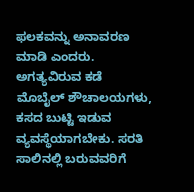ಫಲಕವನ್ನು ಅನಾವರಣ ಮಾಡಿ ಎಂದರು.
ಅಗತ್ಯವಿರುವ ಕಡೆ ಮೊಬೈಲ್ ಶೌಚಾಲಯಗಳು, ಕಸದ ಬುಟ್ಟಿ ಇಡುವ ವ್ಯವಸ್ಥೆಯಾಗಬೇಕು. ಸರತಿ ಸಾಲಿನಲ್ಲಿ ಬರುವವರಿಗೆ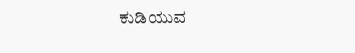ಕುಡಿಯುವ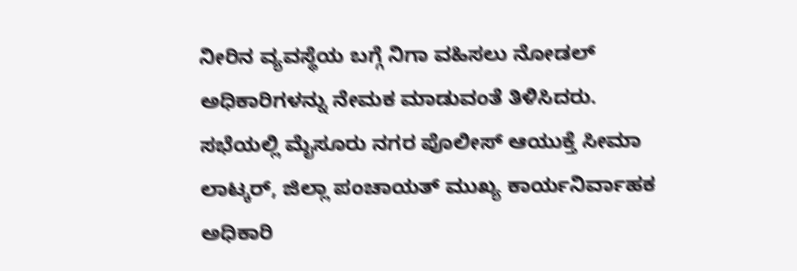ನೀರಿನ ವ್ಯವಸ್ಥೆಯ ಬಗ್ಗೆ ನಿಗಾ ವಹಿಸಲು ನೋಡಲ್ ಅಧಿಕಾರಿಗಳನ್ನು ನೇಮಕ ಮಾಡುವಂತೆ ತಿಳಿಸಿದರು.
ಸಭೆಯಲ್ಲಿ ಮೈಸೂರು ನಗರ ಪೊಲೀಸ್ ಆಯುಕ್ತೆ ಸೀಮಾ ಲಾಟ್ಕರ್, ಜಿಲ್ಲಾ ಪಂಚಾಯತ್ ಮುಖ್ಯ ಕಾರ್ಯನಿರ್ವಾಹಕ ಅಧಿಕಾರಿ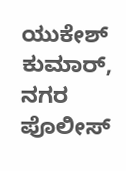ಯುಕೇಶ್ ಕುಮಾರ್, ನಗರ ಪೊಲೀಸ್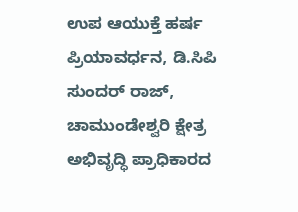ಉಪ ಆಯುಕ್ತೆ ಹರ್ಷ ಪ್ರಿಯಾವರ್ಧನ, ಡಿ.ಸಿಪಿ ಸುಂದರ್ ರಾಜ್, ಚಾಮುಂಡೇಶ್ವರಿ ಕ್ಷೇತ್ರ ಅಭಿವೃದ್ಧಿ ಪ್ರಾಧಿಕಾರದ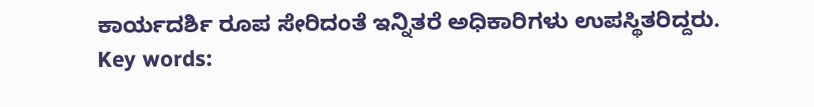ಕಾರ್ಯದರ್ಶಿ ರೂಪ ಸೇರಿದಂತೆ ಇನ್ನಿತರೆ ಅಧಿಕಾರಿಗಳು ಉಪಸ್ಥಿತರಿದ್ದರು.
Key words: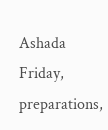Ashada Friday, preparations,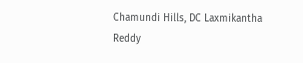Chamundi Hills, DC Laxmikantha Reddy